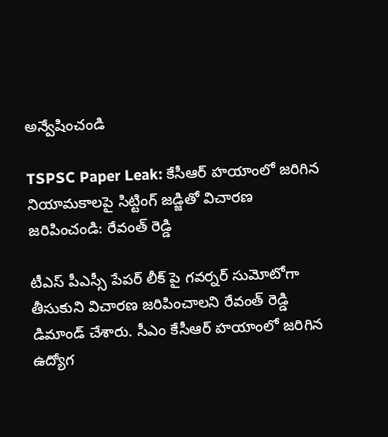అన్వేషించండి

TSPSC Paper Leak: కేసీఆర్ హయాంలో జరిగిన నియామకాలపై సిట్టింగ్ జడ్జితో విచారణ జరిపించండి: రేవంత్ రెడ్డి

టీఎస్ పీఎస్సీ పేపర్ లీక్ పై గవర్నర్ సుమోటోగా తీసుకుని విచారణ జరిపించాలని రేవంత్ రెడ్డి డిమాండ్ చేశారు. సీఎం కేసీఆర్ హయాంలో జరిగిన ఉద్యోగ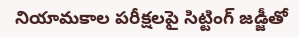నియామకాల పరీక్షలపై సిట్టింగ్ జడ్జీతో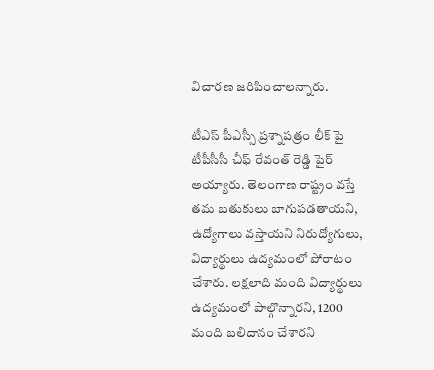విచారణ జరిపించాలన్నారు.

టీఎస్ పీఎస్సీ ప్రశ్నాపత్రం లీక్ పై టీపీసీసీ చీఫ్ రేవంత్ రెడ్డి పైర్ అయ్యారు. తెలంగాణ రాష్ట్రం వస్తే తమ బతుకులు బాగుపడతాయని, ఉద్యోగాలు వస్తాయని నిరుద్యోగులు, విద్యార్థులు ఉద్యమంలో పోరాటం చేశారు. లక్షలాది మంది విద్యార్థులు ఉద్యమంలో పాల్గొన్నారని, 1200 మంది బలిదానం చేశారని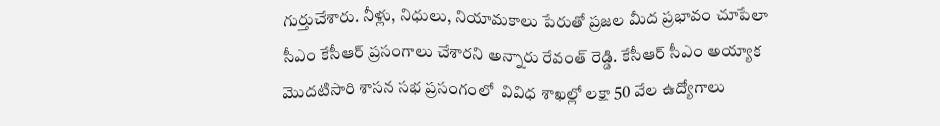గుర్తుచేశారు. నీళ్లు, నిధులు, నియామకాలు పేరుతో ప్రజల మీద ప్రభావం చూపేలా సీఎం కేసీఆర్ ప్రసంగాలు చేశారని అన్నారు రేవంత్ రెడ్డి. కేసీఆర్ సీఎం అయ్యాక మొదటిసారి శాసన సభ ప్రసంగంలో  వివిధ శాఖల్లో లక్షా 50 వేల ఉద్యోగాలు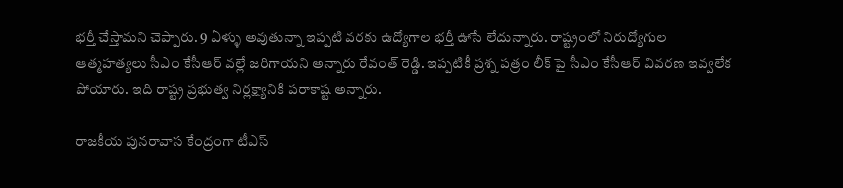భర్తీ చేస్తామని చెప్పారు. 9 ఏళ్ళు అవుతున్నా ఇప్పటి వరకు ఉద్యోగాల భర్తీ ఊసే లేదున్నారు. రాష్ట్రంలో నిరుద్యోగుల ఆత్మహత్యలు సీఎం కేసీఆర్ వల్లే జరిగాయని అన్నారు రేవంత్ రెడ్డి. ఇప్పటికీ ప్రశ్న పత్రం లీక్ పై సీఎం కేసీఆర్ వివరణ ఇవ్వలేక పోయారు. ఇది రాష్ట్ర ప్రభుత్వ నిర్లక్ష్యానికి పరాకాష్ట అన్నారు.

రాజకీయ పునరావాస కేంద్రంగా టీఎస్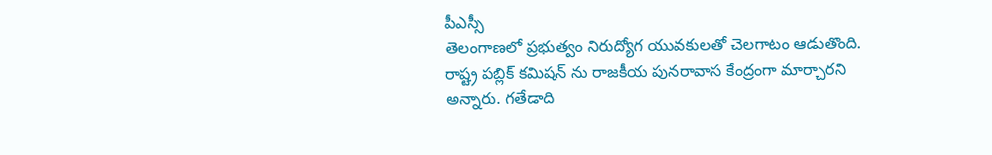పీఎస్సీ
తెలంగాణలో ప్రభుత్వం నిరుద్యోగ యువకులతో చెలగాటం ఆడుతొంది. రాష్ట్ర పబ్లిక్ కమిషన్ ను రాజకీయ పునరావాస కేంద్రంగా మార్చారని అన్నారు. గతేడాది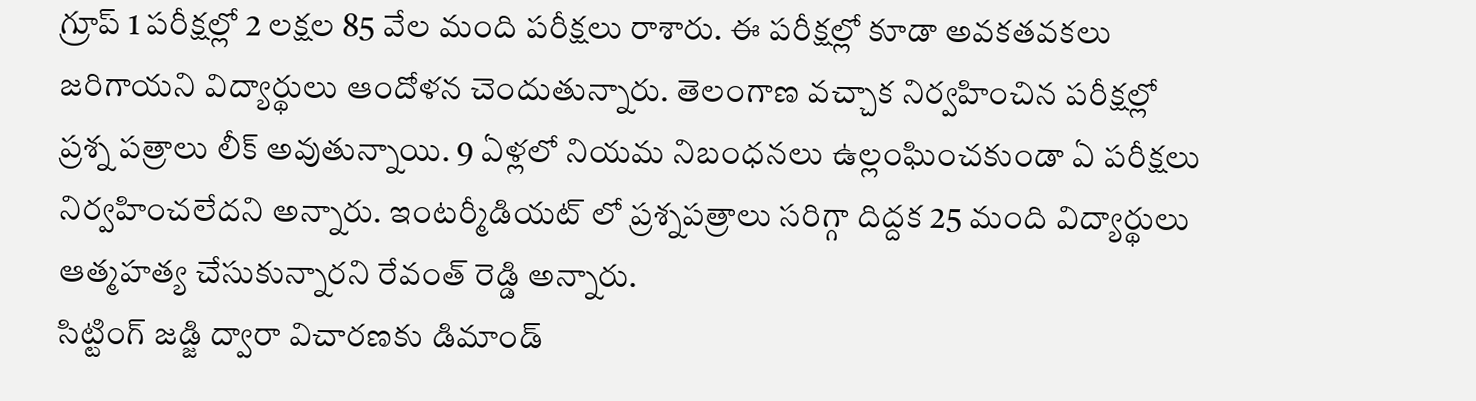గ్రూప్ 1 పరీక్షల్లో 2 లక్షల 85 వేల మంది పరీక్షలు రాశారు. ఈ పరీక్షల్లో కూడా అవకతవకలు జరిగాయని విద్యార్థులు ఆందోళన చెందుతున్నారు. తెలంగాణ వచ్చాక నిర్వహించిన పరీక్షల్లో ప్రశ్న పత్రాలు లీక్ అవుతున్నాయి. 9 ఏళ్లలో నియమ నిబంధనలు ఉల్లంఘించకుండా ఏ పరీక్షలు నిర్వహించలేదని అన్నారు. ఇంటర్మీడియట్ లో ప్రశ్నపత్రాలు సరిగ్గా దిద్దక 25 మంది విద్యార్థులు ఆత్మహత్య చేసుకున్నారని రేవంత్ రెడ్డి అన్నారు.
సిట్టింగ్ జడ్జి ద్వారా విచారణకు డిమాండ్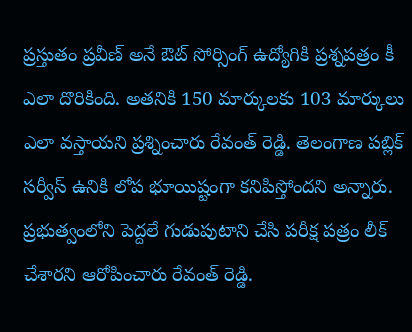ప్రస్తుతం ప్రవీణ్ అనే ఔట్ సోర్సింగ్ ఉద్యోగికి ప్రశ్నపత్రం కీ ఎలా దొరికింది. అతనికి 150 మార్కులకు 103 మార్కులు ఎలా వస్తాయని ప్రశ్నించారు రేవంత్ రెడ్డి. తెలంగాణ పబ్లిక్ సర్వీస్ ఉనికి లోప భూయిష్టంగా కనిపిస్తోందని అన్నారు. ప్రభుత్వంలోని పెద్దలే గుడుపుటాని చేసి పరీక్ష పత్రం లీక్ చేశారని ఆరోపించారు రేవంత్ రెడ్డి.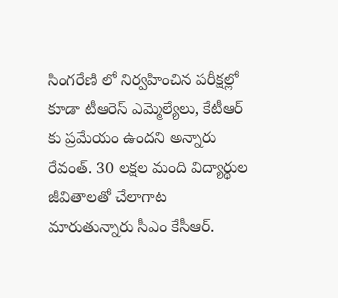సింగరేణి లో నిర్వహించిన పరీక్షల్లో కూడా టీఆరెస్ ఎమ్మెల్యేలు, కేటీఆర్ కు ప్రమేయం ఉందని అన్నారు రేవంత్. 30 లక్షల మంది విద్యార్థుల జీవితాలతో చేలాగాట మారుతున్నారు సీఎం కేసీఆర్.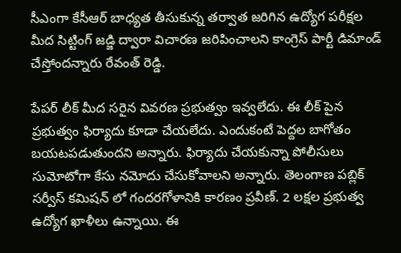సీఎంగా కేసీఆర్ బాధ్యత తీసుకున్న తర్వాత జరిగిన ఉద్యోగ పరీక్షల మీద సిట్టింగ్ జడ్జి ద్వారా విచారణ జరిపించాలని కాంగ్రెస్ పార్టీ డిమాండ్ చేస్తోందన్నారు రేవంత్ రెడ్డి.

పేపర్ లీక్ మీద సరైన వివరణ ప్రభుత్వం ఇవ్వలేదు. ఈ లీక్ పైన ప్రభుత్వం ఫిర్యాదు కూడా చేయలేదు. ఎందుకంటే పెద్దల బాగోతం బయటపడుతుందని అన్నారు. ఫిర్యాదు చేయకున్నా పోలీసులు సుమోటోగా కేసు నమోదు చేసుకోవాలని అన్నారు. తెలంగాణ పబ్లిక్ సర్వీస్ కమిషన్ లో గందరగోళానికి కారణం ప్రవీణ్. 2 లక్షల ప్రభుత్వ ఉద్యోగ ఖాళీలు ఉన్నాయి. ఈ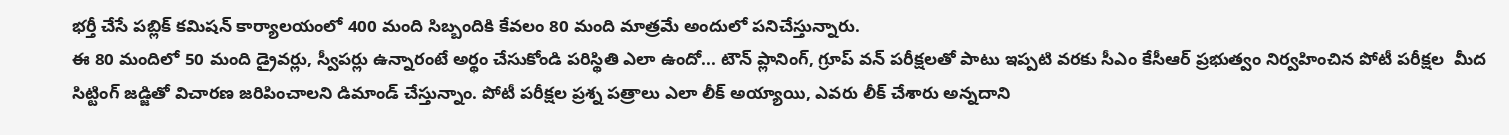భర్తీ చేసే పబ్లిక్ కమిషన్ కార్యాలయంలో 400 మంది సిబ్బందికి కేవలం 80 మంది మాత్రమే అందులో పనిచేస్తున్నారు.
ఈ 80 మందిలో 50 మంది డ్రైవర్లు, స్వీపర్లు ఉన్నారంటే అర్థం చేసుకోండి పరిస్థితి ఎలా ఉందో... టౌన్ ప్లానింగ్, గ్రూప్ వన్ పరీక్షలతో పాటు ఇప్పటి వరకు సీఎం కేసీఆర్ ప్రభుత్వం నిర్వహించిన పోటీ పరీక్షల  మీద సిట్టింగ్ జడ్జితో విచారణ జరిపించాలని డిమాండ్ చేస్తున్నాం. పోటీ పరీక్షల ప్రశ్న పత్రాలు ఎలా లీక్ అయ్యాయి, ఎవరు లీక్ చేశారు అన్నదాని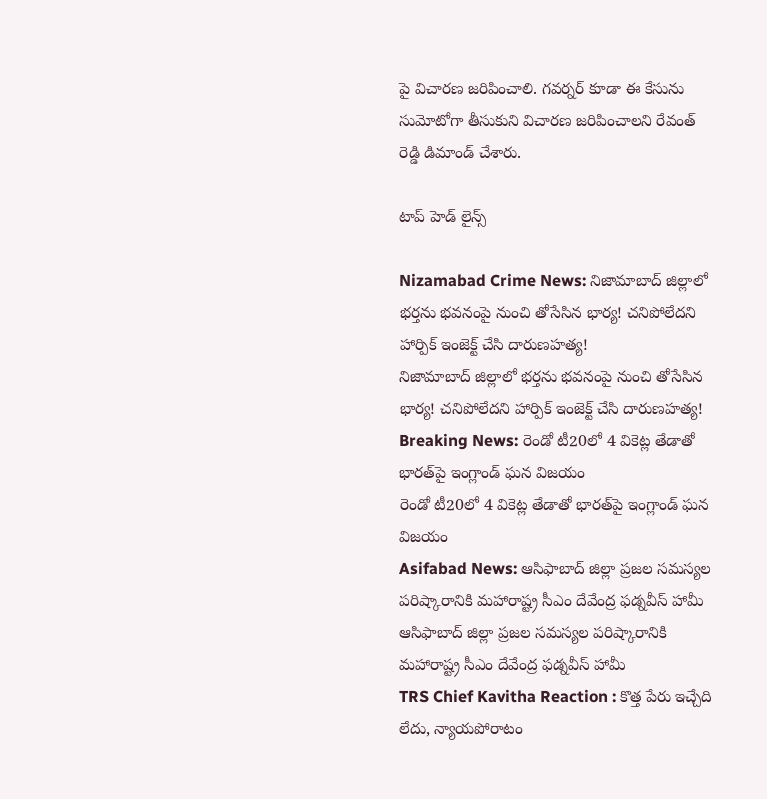పై విచారణ జరిపించాలి. గవర్నర్ కూడా ఈ కేసును సుమోటోగా తీసుకుని విచారణ జరిపించాలని రేవంత్ రెడ్డి డిమాండ్ చేశారు.

టాప్ హెడ్ లైన్స్

Nizamabad Crime News: నిజామాబాద్ జిల్లాలో భర్తను భవనంపై నుంచి తోసేసిన భార్య! చనిపోలేదని హార్పిక్‌ ఇంజెక్ట్ చేసి దారుణహత్య!
నిజామాబాద్ జిల్లాలో భర్తను భవనంపై నుంచి తోసేసిన భార్య! చనిపోలేదని హార్పిక్‌ ఇంజెక్ట్ చేసి దారుణహత్య!
Breaking News: రెండో టీ20లో 4 వికెట్ల తేడాతో భారత్‌పై ఇంగ్లాండ్ ఘన విజయం
రెండో టీ20లో 4 వికెట్ల తేడాతో భారత్‌పై ఇంగ్లాండ్ ఘన విజయం
Asifabad News: ఆసిఫాబాద్ జిల్లా ప్రజల సమస్యల పరిష్కారానికి మహారాష్ట్ర సీఎం దేవేంద్ర ఫడ్నవీస్ హామీ
ఆసిఫాబాద్ జిల్లా ప్రజల సమస్యల పరిష్కారానికి మహారాష్ట్ర సీఎం దేవేంద్ర ఫడ్నవీస్ హామీ
TRS Chief Kavitha Reaction : కొత్త పేరు ఇచ్చేది లేదు, న్యాయపోరాటం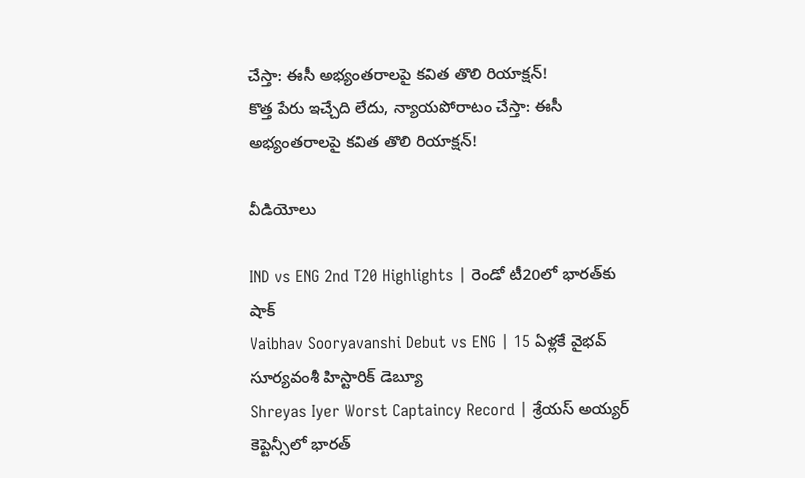చేస్తా: ఈసీ అభ్యంతరాలపై కవిత తొలి రియాక్షన్!
కొత్త పేరు ఇచ్చేది లేదు, న్యాయపోరాటం చేస్తా: ఈసీ అభ్యంతరాలపై కవిత తొలి రియాక్షన్!

వీడియోలు

IND vs ENG 2nd T20 Highlights | రెండో టీ20లో భారత్‌కు షాక్
Vaibhav Sooryavanshi Debut vs ENG | 15 ఏళ్లకే వైభవ్ సూర్యవంశీ హిస్టారిక్ డెబ్యూ
Shreyas Iyer Worst Captaincy Record | శ్రేయస్ అయ్యర్ కెప్టెన్సీలో భారత్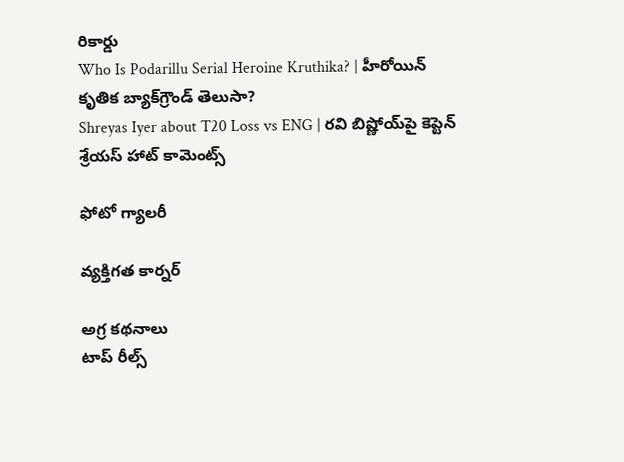రికార్డు
Who Is Podarillu Serial Heroine Kruthika? | హీరోయిన్ కృతిక బ్యాక్‌గ్రౌండ్ తెలుసా?
Shreyas Iyer about T20 Loss vs ENG | రవి బిష్ణోయ్‌పై కెప్టెన్ శ్రేయస్ హాట్ కామెంట్స్

ఫోటో గ్యాలరీ

వ్యక్తిగత కార్నర్

అగ్ర కథనాలు
టాప్ రీల్స్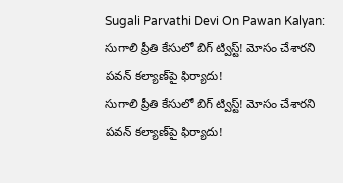Sugali Parvathi Devi On Pawan Kalyan: సుగాలి ప్రీతి కేసులో బిగ్ ట్విస్ట్! మోసం చేశారని పవన్ కల్యాణ్‌పై ఫిర్యాదు!
సుగాలి ప్రీతి కేసులో బిగ్ ట్విస్ట్! మోసం చేశారని పవన్ కల్యాణ్‌పై ఫిర్యాదు!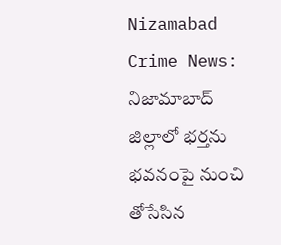Nizamabad Crime News: నిజామాబాద్ జిల్లాలో భర్తను భవనంపై నుంచి తోసేసిన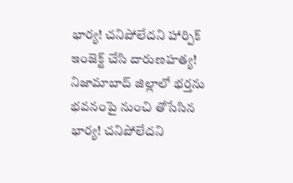భార్య! చనిపోలేదని హార్పిక్‌ ఇంజెక్ట్ చేసి దారుణహత్య!
నిజామాబాద్ జిల్లాలో భర్తను భవనంపై నుంచి తోసేసిన భార్య! చనిపోలేదని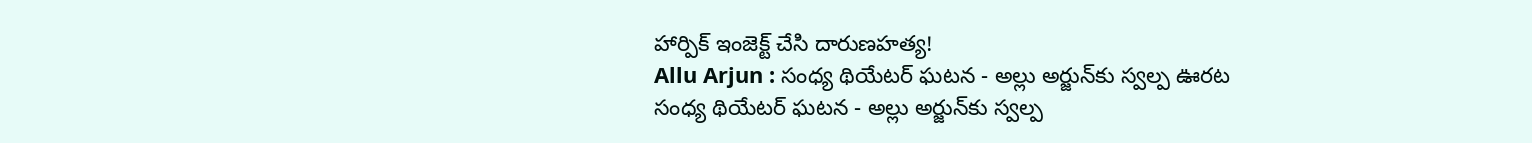హార్పిక్‌ ఇంజెక్ట్ చేసి దారుణహత్య!
Allu Arjun : సంధ్య థియేటర్ ఘటన - అల్లు అర్జున్‌కు స్వల్ప ఊరట
సంధ్య థియేటర్ ఘటన - అల్లు అర్జున్‌కు స్వల్ప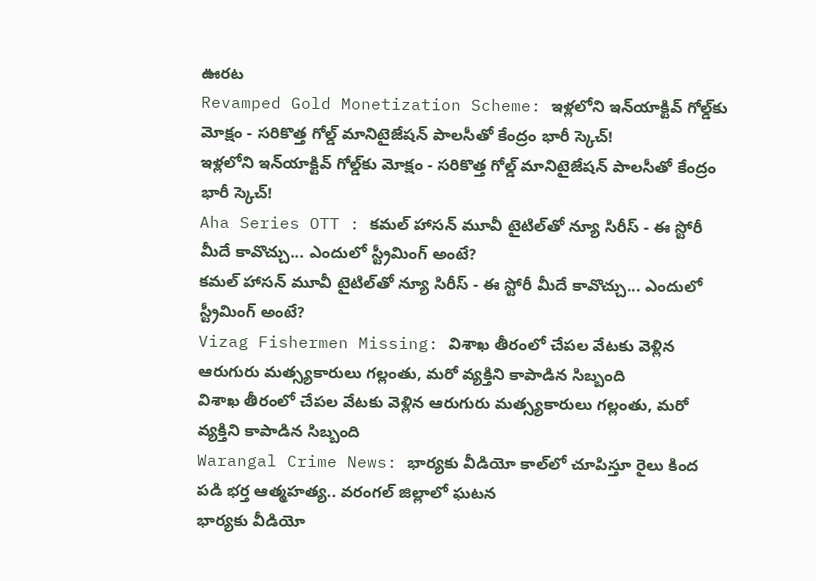ఊరట
Revamped Gold Monetization Scheme: ఇళ్లలోని ఇన్‌యాక్టివ్ గోల్డ్‌కు మోక్షం - సరికొత్త గోల్డ్ మానిటైజేషన్ పాలసీతో కేంద్రం భారీ స్కెచ్!
ఇళ్లలోని ఇన్‌యాక్టివ్ గోల్డ్‌కు మోక్షం - సరికొత్త గోల్డ్ మానిటైజేషన్ పాలసీతో కేంద్రం భారీ స్కెచ్!
Aha Series OTT : కమల్ హాసన్ మూవీ టైటిల్‌తో న్యూ సిరీస్ - ఈ స్టోరీ మీదే కావొచ్చు... ఎందులో స్ట్రీమింగ్ అంటే?
కమల్ హాసన్ మూవీ టైటిల్‌తో న్యూ సిరీస్ - ఈ స్టోరీ మీదే కావొచ్చు... ఎందులో స్ట్రీమింగ్ అంటే?
Vizag Fishermen Missing: విశాఖ తీరంలో చేపల వేటకు వెళ్లిన ఆరుగురు మత్స్యకారులు గల్లంతు, మరో వ్యక్తిని కాపాడిన సిబ్బంది
విశాఖ తీరంలో చేపల వేటకు వెళ్లిన ఆరుగురు మత్స్యకారులు గల్లంతు, మరో వ్యక్తిని కాపాడిన సిబ్బంది
Warangal Crime News: భార్యకు వీడియో కాల్‌లో చూపిస్తూ రైలు కింద పడి భర్త ఆత్మహత్య.. వరంగల్ జిల్లాలో ఘటన
భార్యకు వీడియో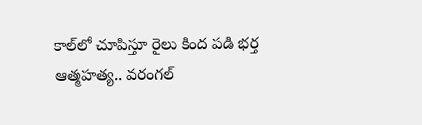కాల్‌లో చూపిస్తూ రైలు కింద పడి భర్త ఆత్మహత్య.. వరంగల్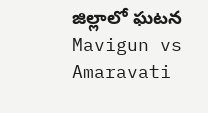జిల్లాలో ఘటన
Mavigun vs Amaravati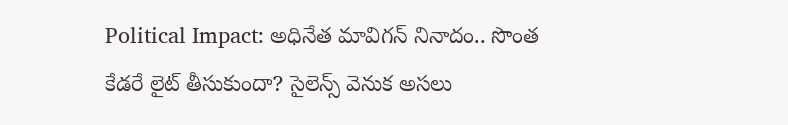Political Impact: అధినేత మావిగన్ నినాదం.. సొంత కేడరే లైట్ తీసుకుందా? సైలెన్స్ వెనుక అసలు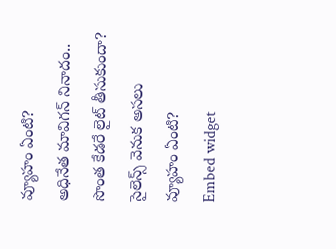వ్యూహం ఏంటి?
అధినేత మావిగన్ నినాదం.. సొంత కేడరే లైట్ తీసుకుందా? సైలెన్స్ వెనుక అసలు వ్యూహం ఏంటి?
Embed widget